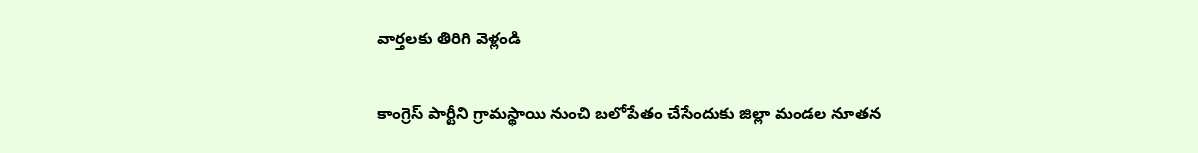వార్తలకు తిరిగి వెళ్లండి

కాంగ్రెస్ పార్టీని గ్రామస్థాయి నుంచి బలోపేతం చేసేందుకు జిల్లా మండల నూతన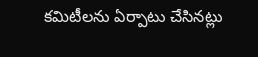కమిటీలను ఏర్పాటు చేసినట్లు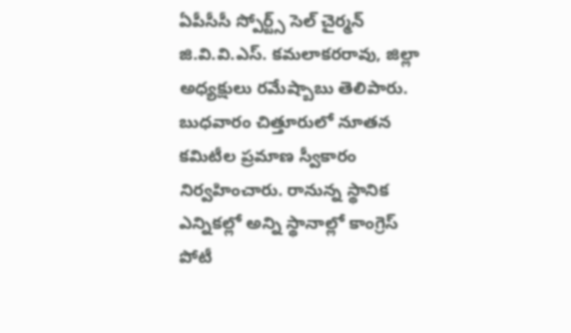ఏపీసీసీ స్పోర్ట్స్ సెల్ చైర్మన్ జి.వి.వి.ఎస్. కమలాకరరావు, జిల్లా అధ్యక్షులు రమేష్బాబు తెలిపారు.
బుధవారం చిత్తూరులో నూతన కమిటీల ప్రమాణ స్వీకారం నిర్వహించారు. రానున్న స్థానిక ఎన్నికల్లో అన్ని స్థానాల్లో కాంగ్రెస్ పోటీ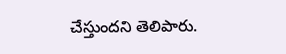చేస్తుందని తెలిపారు.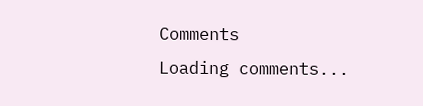Comments
Loading comments...